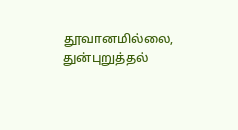தூவானமில்லை, துன்புறுத்தல்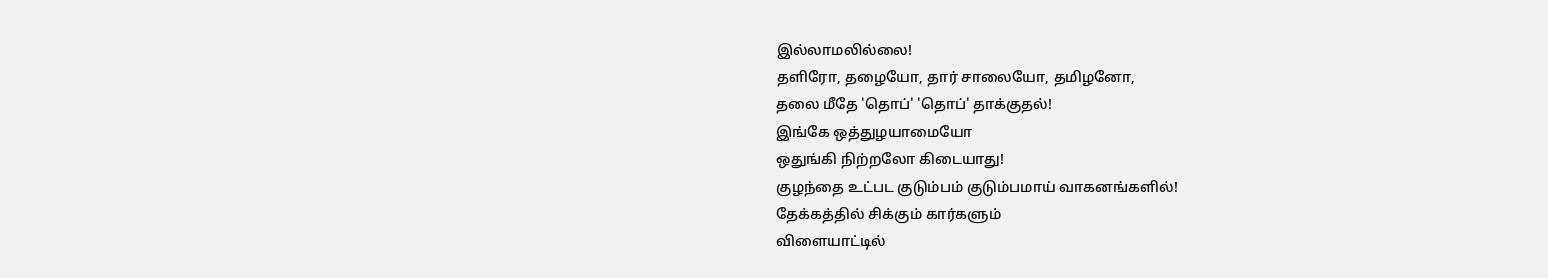இல்லாமலில்லை!
தளிரோ, தழையோ, தார் சாலையோ, தமிழனோ,
தலை மீதே 'தொப்' 'தொப்' தாக்குதல்!
இங்கே ஒத்துழயாமையோ
ஒதுங்கி நிற்றலோ கிடையாது!
குழந்தை உட்பட குடும்பம் குடும்பமாய் வாகனங்களில்!
தேக்கத்தில் சிக்கும் கார்களும்
விளையாட்டில்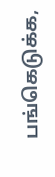பங்கெடுக்க,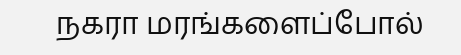நகரா மரங்களைப்போல்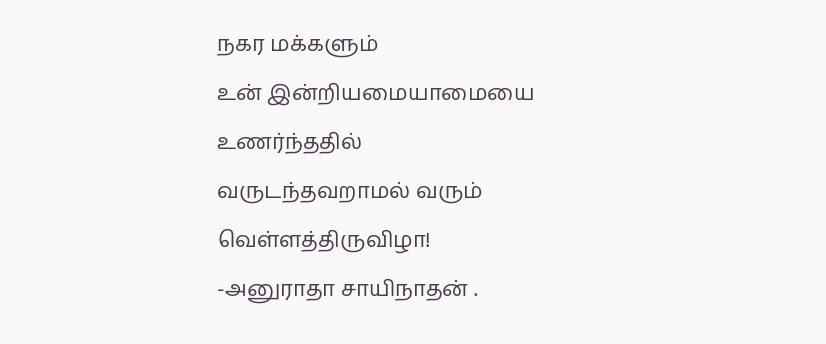நகர மக்களும்
உன் இன்றியமையாமையை உணர்ந்ததில்
வருடந்தவறாமல் வரும் வெள்ளத்திருவிழா!
-அனுராதா சாயிநாதன் .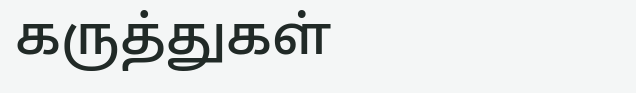கருத்துகள்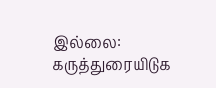இல்லை:
கருத்துரையிடுக